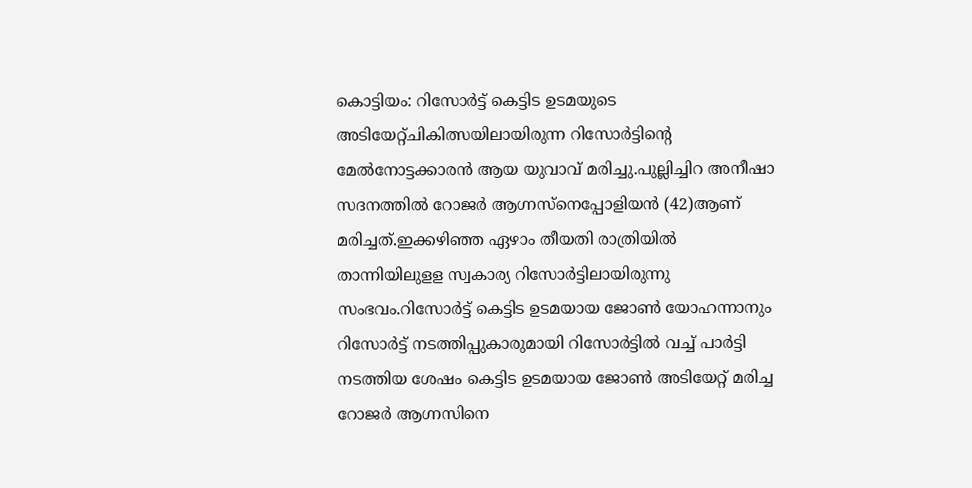കൊട്ടിയം: റിസോർട്ട് കെട്ടിട ഉടമയുടെ അടിയേറ്റ്ചികിത്സയിലായിരുന്ന റിസോർട്ടിന്റെ മേൽനോട്ടക്കാരൻ ആയ യുവാവ് മരിച്ചു.പുല്ലിച്ചിറ അനീഷാ സദനത്തിൽ റോജർ ആഗ്നസ്നെപ്പോളിയൻ (42)ആണ് മരിച്ചത്.ഇക്കഴിഞ്ഞ ഏഴാം തീയതി രാത്രിയിൽ താന്നിയിലുളള സ്വകാര്യ റിസോർട്ടിലായിരുന്നു സംഭവം.റിസോർട്ട് കെട്ടിട ഉടമയായ ജോൺ യോഹന്നാനും റിസോർട്ട് നടത്തിപ്പുകാരുമായി റിസോർട്ടിൽ വച്ച് പാർട്ടി നടത്തിയ ശേഷം കെട്ടിട ഉടമയായ ജോൺ അടിയേറ്റ് മരിച്ച റോജർ ആഗ്നസിനെ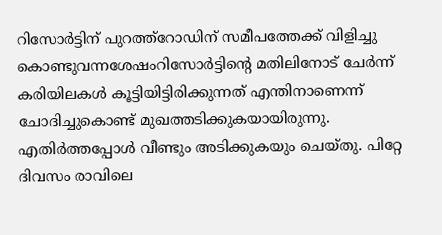റിസോർട്ടിന് പുറത്ത്റോഡിന് സമീപത്തേക്ക് വിളിച്ചു കൊണ്ടുവന്നശേഷംറിസോർട്ടിന്റെ മതിലിനോട് ചേർന്ന് കരിയിലകൾ കൂട്ടിയിട്ടിരിക്കുന്നത് എന്തിനാണെന്ന് ചോദിച്ചുകൊണ്ട് മുഖത്തടിക്കുകയായിരുന്നു. എതിർത്തപ്പോൾ വീണ്ടും അടിക്കുകയും ചെയ്തു. പിറ്റേ ദിവസം രാവിലെ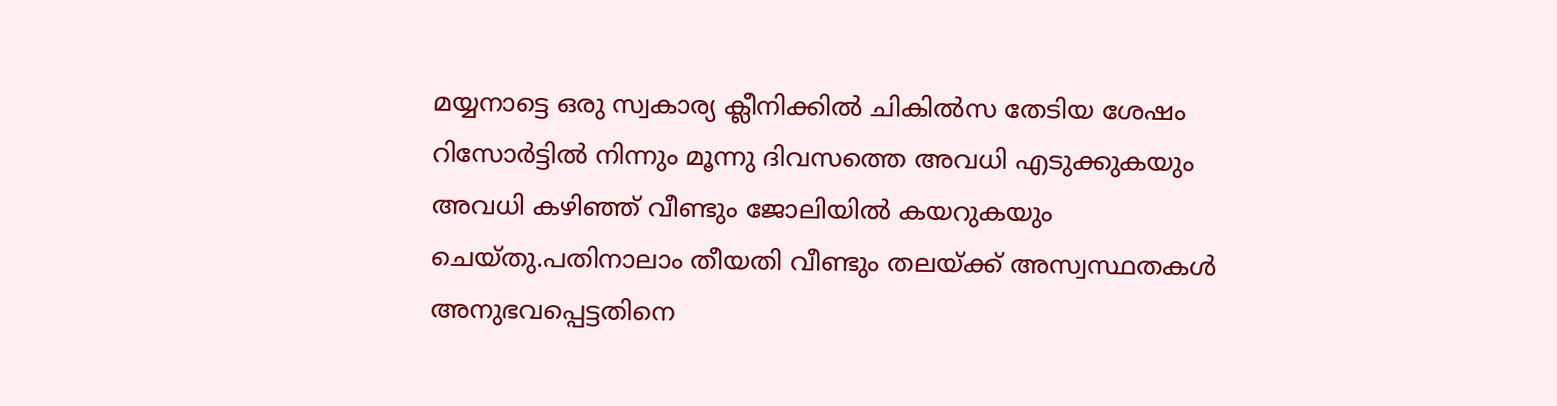മയ്യനാട്ടെ ഒരു സ്വകാര്യ ക്ലീനിക്കിൽ ചികിൽസ തേടിയ ശേഷം റിസോർട്ടിൽ നിന്നും മൂന്നു ദിവസത്തെ അവധി എടുക്കുകയും അവധി കഴിഞ്ഞ് വീണ്ടും ജോലിയിൽ കയറുകയും ചെയ്തു.പതിനാലാം തീയതി വീണ്ടും തലയ്ക്ക് അസ്വസ്ഥതകൾ അനുഭവപ്പെട്ടതിനെ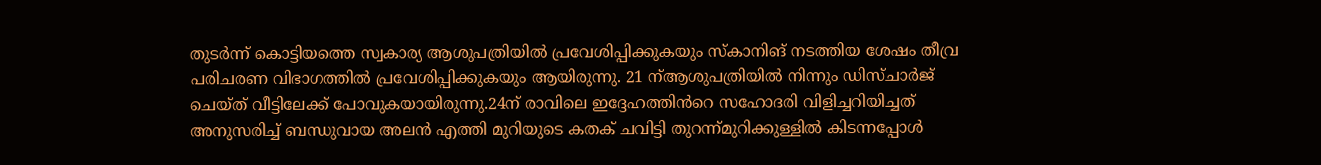തുടർന്ന് കൊട്ടിയത്തെ സ്വകാര്യ ആശുപത്രിയിൽ പ്രവേശിപ്പിക്കുകയും സ്കാനിങ് നടത്തിയ ശേഷം തീവ്ര പരിചരണ വിഭാഗത്തിൽ പ്രവേശിപ്പിക്കുകയും ആയിരുന്നു. 21 ന്ആശുപത്രിയിൽ നിന്നും ഡിസ്ചാർജ് ചെയ്ത് വീട്ടിലേക്ക് പോവുകയായിരുന്നു.24ന് രാവിലെ ഇദ്ദേഹത്തിൻറെ സഹോദരി വിളിച്ചറിയിച്ചത് അനുസരിച്ച് ബന്ധുവായ അലൻ എത്തി മുറിയുടെ കതക് ചവിട്ടി തുറന്ന്മുറിക്കുള്ളിൽ കിടന്നപ്പോൾ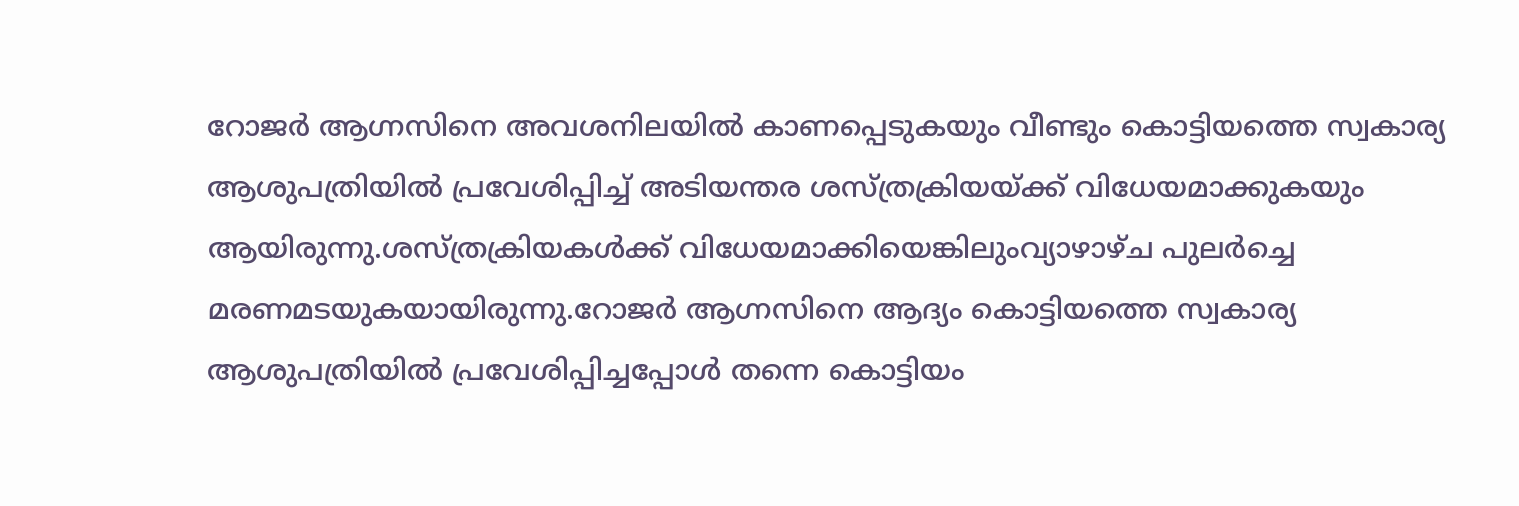റോജർ ആഗ്നസിനെ അവശനിലയിൽ കാണപ്പെടുകയും വീണ്ടും കൊട്ടിയത്തെ സ്വകാര്യ ആശുപത്രിയിൽ പ്രവേശിപ്പിച്ച് അടിയന്തര ശസ്ത്രക്രിയയ്ക്ക് വിധേയമാക്കുകയും ആയിരുന്നു.ശസ്ത്രക്രിയകൾക്ക് വിധേയമാക്കിയെങ്കിലുംവ്യാഴാഴ്ച പുലർച്ചെ മരണമടയുകയായിരുന്നു.റോജർ ആഗ്നസിനെ ആദ്യം കൊട്ടിയത്തെ സ്വകാര്യ ആശുപത്രിയിൽ പ്രവേശിപ്പിച്ചപ്പോൾ തന്നെ കൊട്ടിയം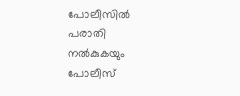പോലീസിൽ പരാതി നൽകുകയും പോലീസ്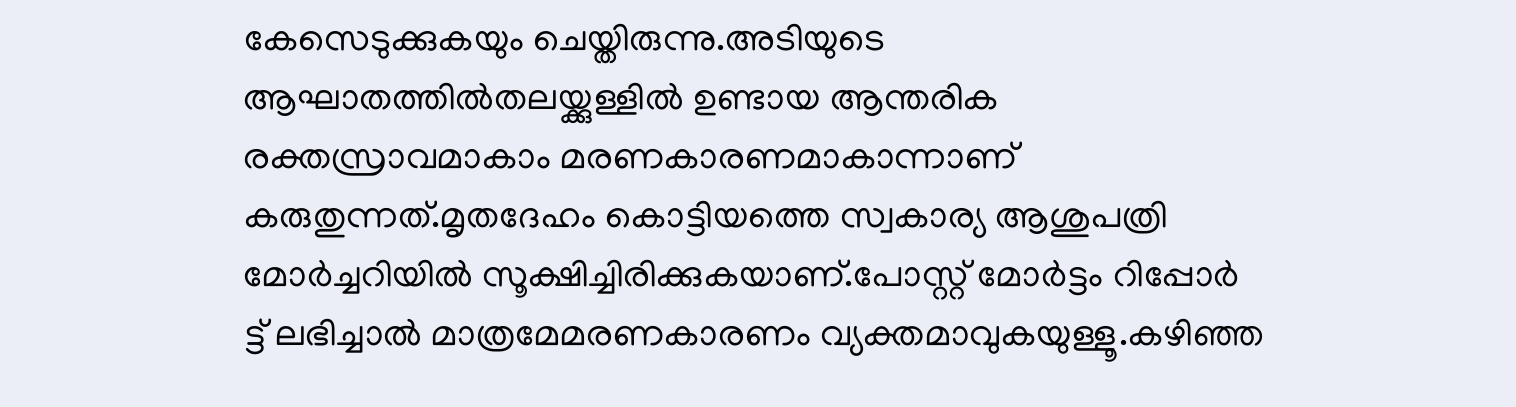കേസെടുക്കുകയും ചെയ്തിരുന്നു.അടിയുടെ ആഘാതത്തിൽതലയ്ക്കുള്ളിൽ ഉണ്ടായ ആന്തരിക രക്തസ്രാവമാകാം മരണകാരണമാകാന്നാണ് കരുതുന്നത്.മൃതദേഹം കൊട്ടിയത്തെ സ്വകാര്യ ആശുപത്രി മോർച്ചറിയിൽ സൂക്ഷിച്ചിരിക്കുകയാണ്.പോസ്റ്റ് മോർട്ടം റിപ്പോർ ട്ട് ലഭിച്ചാൽ മാത്രമേമരണകാരണം വ്യക്തമാവുകയുള്ളൂ.കഴിഞ്ഞ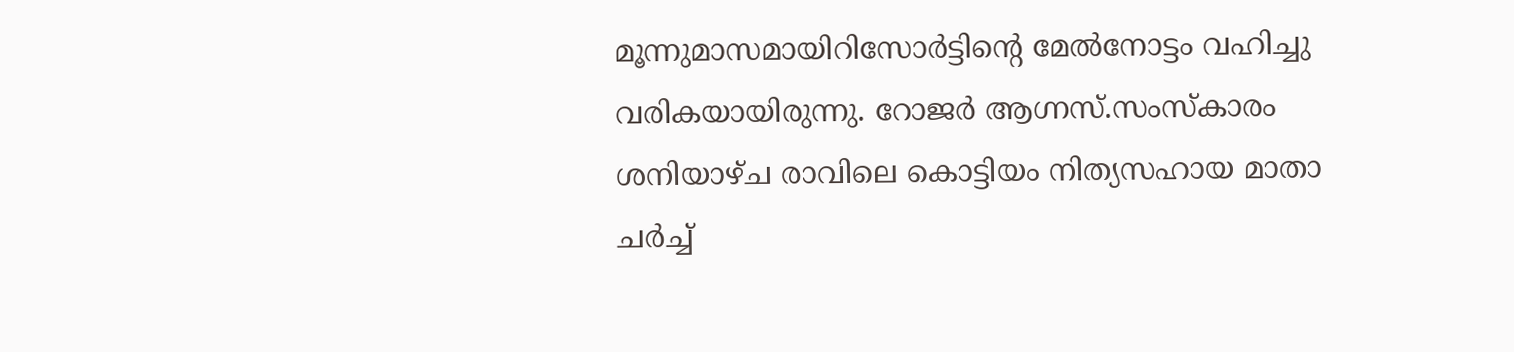മൂന്നുമാസമായിറിസോർട്ടിന്റെ മേൽനോട്ടം വഹിച്ചു വരികയായിരുന്നു. റോജർ ആഗ്നസ്.സംസ്കാരം ശനിയാഴ്ച രാവിലെ കൊട്ടിയം നിത്യസഹായ മാതാ ചർച്ച്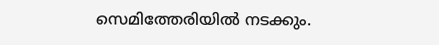സെമിത്തേരിയിൽ നടക്കും.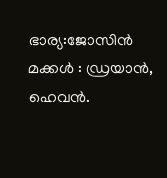ഭാര്യ:ജോസിൻ
മക്കൾ : ഡ്രയാൻ, ഹെവൻ.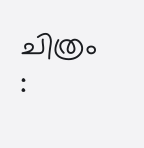ചിത്രം :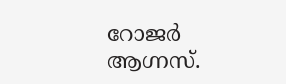റോജർ ആഗ്നസ്.